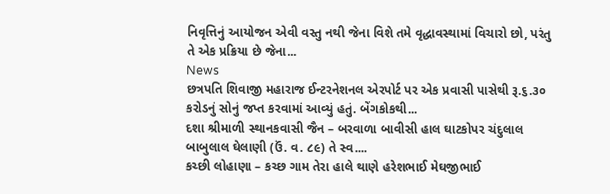નિવૃત્તિનું આયોજન એવી વસ્તુ નથી જેના વિશે તમે વૃદ્ધાવસ્થામાં વિચારો છો, પરંતુ તે એક પ્રક્રિયા છે જેના...
News
છત્રપતિ શિવાજી મહારાજ ઈન્ટરનેશનલ એરપોર્ટ પર એક પ્રવાસી પાસેથી રૂ.૬.૩૦ કરોડનું સોનું જપ્ત કરવામાં આવ્યું હતું. બેંગકોકથી...
દશા શ્રીમાળી સ્થાનકવાસી જૈન – બરવાળા બાવીસી હાલ ઘાટકોપર ચંદુલાલ બાબુલાલ ઘેલાણી (ઉં. વ. ૮૯) તે સ્વ....
કચ્છી લોહાણા – કચ્છ ગામ તેરા હાલે થાણે હરેશભાઈ મેઘજીભાઈ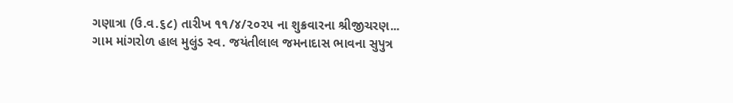ગણાત્રા (ઉ.વ.૬૮) તારીખ ૧૧/૪/૨૦૨૫ ના શુક્રવારના શ્રીજીચરણ...
ગામ માંગરોળ હાલ મુલુંડ સ્વ. જયંતીલાલ જમનાદાસ ભાવના સુપુત્ર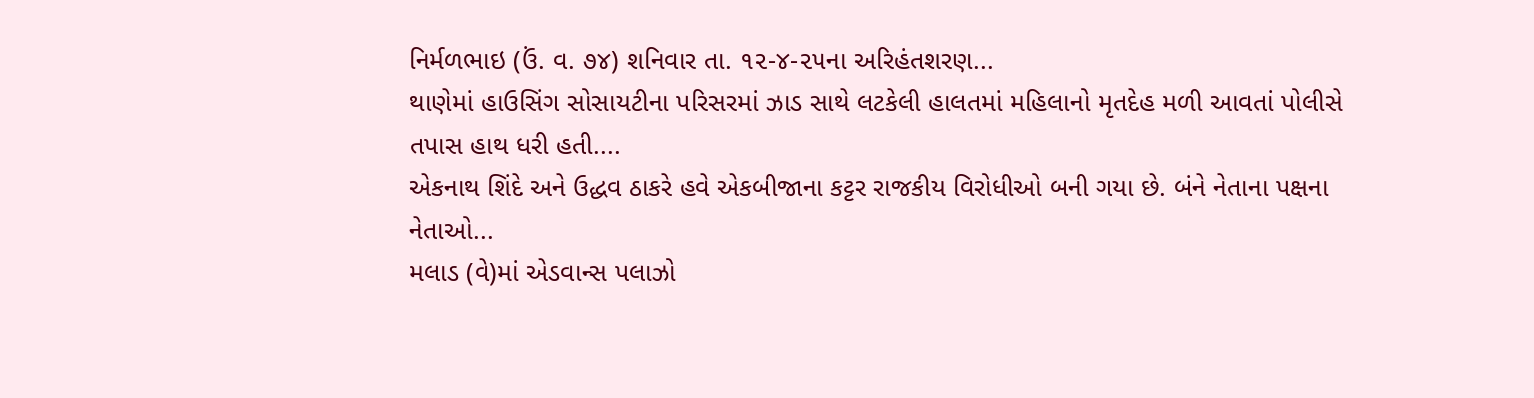નિર્મળભાઇ (ઉં. વ. ૭૪) શનિવાર તા. ૧૨-૪-૨૫ના અરિહંતશરણ...
થાણેમાં હાઉસિંગ સોસાયટીના પરિસરમાં ઝાડ સાથે લટકેલી હાલતમાં મહિલાનો મૃતદેહ મળી આવતાં પોલીસે તપાસ હાથ ધરી હતી....
એકનાથ શિંદે અને ઉદ્ધવ ઠાકરે હવે એકબીજાના કટ્ટર રાજકીય વિરોધીઓ બની ગયા છે. બંને નેતાના પક્ષના નેતાઓ...
મલાડ (વે)માં એડવાન્સ પલાઝો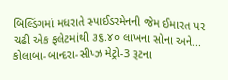બિલ્ડિંગમાં મધરાતે સ્પાઈડરમેનની જેમ ઈમારત પર ચઢી એક ફલેટમાંથી ૩૬.૪૦ લાખના સોના અને...
કોલાબા-બાન્દરા-સીપ્ઝ મેટ્રો-3 રૂટના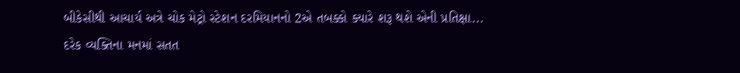બીકેસીથી આચાર્ય અત્રે ચોક મેટ્રો સ્ટેશન દરમિયાનનો 2એ તબક્કો ક્યારે શરૂ થશે એની પ્રતિક્ષા...
દરેક વ્યક્તિના મનમાં સતત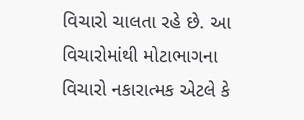વિચારો ચાલતા રહે છે. આ વિચારોમાંથી મોટાભાગના વિચારો નકારાત્મક એટલે કે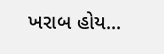ખરાબ હોય...